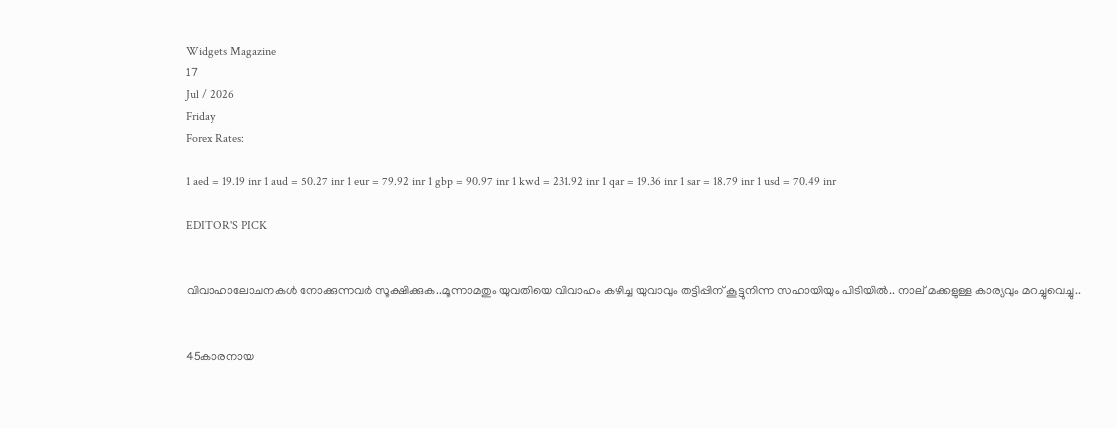Widgets Magazine
17
Jul / 2026
Friday
Forex Rates:

1 aed = 19.19 inr 1 aud = 50.27 inr 1 eur = 79.92 inr 1 gbp = 90.97 inr 1 kwd = 231.92 inr 1 qar = 19.36 inr 1 sar = 18.79 inr 1 usd = 70.49 inr

EDITOR'S PICK


വിവാഹാലോചനകൾ നോക്കുന്നവർ സൂക്ഷിക്കുക..മൂന്നാമതും യുവതിയെ വിവാഹം കഴിച്ച യുവാവും തട്ടിപ്പിന് കൂട്ടുനിന്ന സഹായിയും പിടിയില്‍.. നാല് മക്കളുള്ള കാര്യവും മറച്ചുവെച്ചു..


45കാരനായ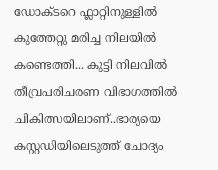ഡോക്ടറെ ഫ്ലാറ്റിനുള്ളിൽ കുത്തേറ്റു മരിച്ച നിലയിൽ കണ്ടെത്തി... കുട്ടി നിലവിൽ തീവ്രപരിചരണ വിഭാഗത്തിൽ ചികിത്സയിലാണ്..ഭാര്യയെ കസ്റ്റഡിയിലെടുത്ത് ചോദ്യം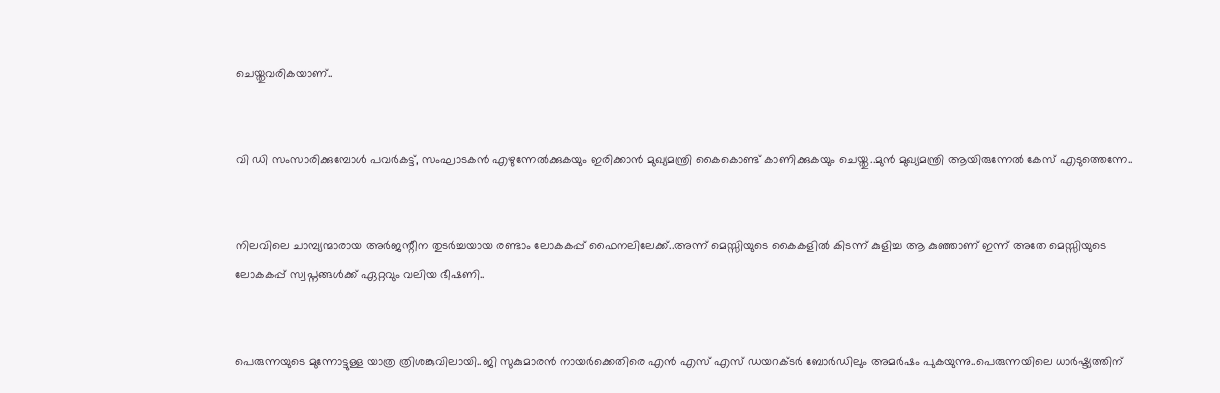ചെയ്തുവരികയാണ്..


വി ഡി സംസാരിക്കുമ്പോൾ പവര്‍കട്ട്, സംഘാടകന്‍ എഴുന്നേല്‍ക്കുകയും ഇരിക്കാന്‍ മുഖ്യമന്ത്രി കൈകൊണ്ട് കാണിക്കുകയും ചെയ്തു..മുൻ മുഖ്യമന്ത്രി ആയിരുന്നേൽ കേസ് എടുത്തെന്നേ..


നിലവിലെ ചാമ്പ്യന്മാരായ അര്‍ജന്റീന തുടര്‍ച്ചയായ രണ്ടാം ലോകകപ്പ് ഫൈനലിലേക്ക്..അന്ന് മെസ്സിയുടെ കൈകളില്‍ കിടന്ന് കുളിച്ച ആ കുഞ്ഞാണ് ഇന്ന് അതേ മെസ്സിയുടെ ലോകകപ്പ് സ്വപ്നങ്ങള്‍ക്ക് ഏറ്റവും വലിയ ഭീഷണി..


പെരുന്നയുടെ മുന്നോട്ടുള്ള യാത്ര ത്രിശങ്കുവിലായി..ജി സുകുമാരൻ നായർക്കെതിരെ എൻ എസ് എസ് ഡയറക്ടർ ബോർഡിലും അമർഷം പുകയുന്നു..പെരുന്നയിലെ ധാർഷ്ട്യത്തിന്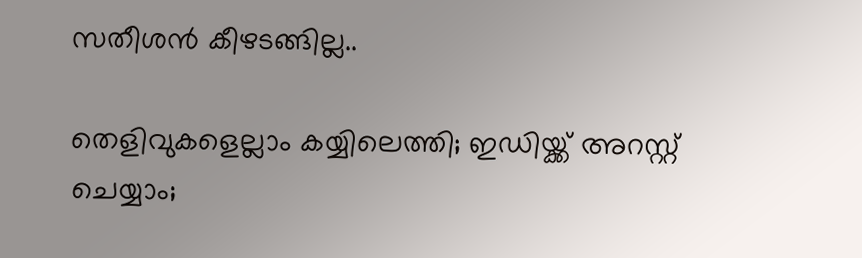സതീശൻ കീഴടങ്ങില്ല..

തെളിവുകളെല്ലാം കയ്യിലെത്തി; ഇഡിയ്ക്ക് അറസ്റ്റ് ചെയ്യാം;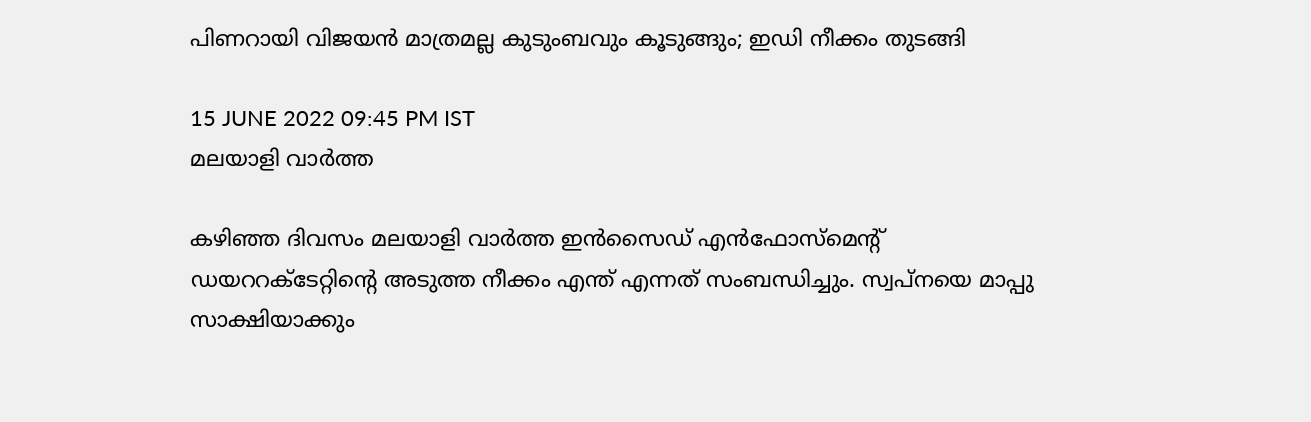പിണറായി വിജയന്‍ മാത്രമല്ല കുടുംബവും കൂടുങ്ങും; ഇഡി നീക്കം തുടങ്ങി

15 JUNE 2022 09:45 PM IST
മലയാളി വാര്‍ത്ത

കഴിഞ്ഞ ദിവസം മലയാളി വാര്‍ത്ത ഇന്‍സൈഡ് എന്‍ഫോസ്‌മെന്റ് ഡയററക്ടേറ്റിന്റെ അടുത്ത നീക്കം എന്ത് എന്നത് സംബന്ധിച്ചും. സ്വപ്നയെ മാപ്പു സാക്ഷിയാക്കും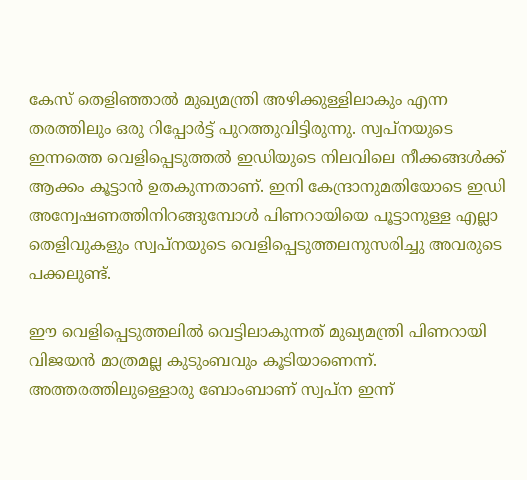കേസ് തെളിഞ്ഞാല്‍ മുഖ്യമന്ത്രി അഴിക്കുള്ളിലാകും എന്ന തരത്തിലും ഒരു റിപ്പോര്‍ട്ട് പുറത്തുവിട്ടിരുന്നു. സ്വപ്‌നയുടെ ഇന്നത്തെ വെളിപ്പെടുത്തല്‍ ഇഡിയുടെ നിലവിലെ നീക്കങ്ങള്‍ക്ക് ആക്കം കൂട്ടാന്‍ ഉതകുന്നതാണ്. ഇനി കേന്ദ്രാനുമതിയോടെ ഇഡി അന്വേഷണത്തിനിറങ്ങുമ്പോള്‍ പിണറായിയെ പൂട്ടാനുള്ള എല്ലാ തെളിവുകളും സ്വപ്‌നയുടെ വെളിപ്പെടുത്തലനുസരിച്ചു അവരുടെ പക്കലുണ്ട്.

ഈ വെളിപ്പെടുത്തലില്‍ വെട്ടിലാകുന്നത് മുഖ്യമന്ത്രി പിണറായി വിജയന്‍ മാത്രമല്ല കുടുംബവും കൂടിയാണെന്ന്. അത്തരത്തിലുള്ളൊരു ബോംബാണ് സ്വപ്‌ന ഇന്ന്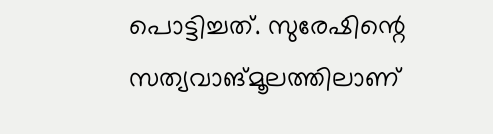പൊട്ടിച്ചത്. സുരേഷിന്റെ സത്യവാങ്മൂലത്തിലാണ്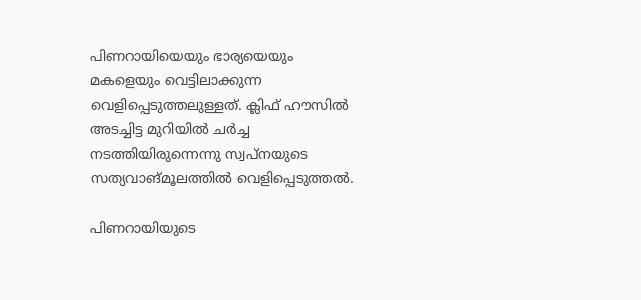പിണറായിയെയും ഭാര്യയെയും മകളെയും വെട്ടിലാക്കുന്ന വെളിപ്പെടുത്തലുള്ളത്. ക്ലിഫ് ഹൗസില്‍ അടച്ചിട്ട മുറിയില്‍ ചര്‍ച്ച നടത്തിയിരുന്നെന്നു സ്വപ്‌നയുടെ സത്യവാങ്മൂലത്തില്‍ വെളിപ്പെടുത്തല്‍.

പിണറായിയുടെ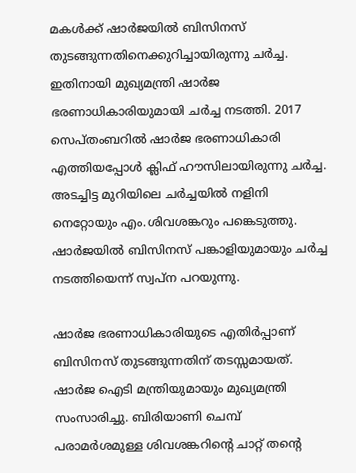മകള്‍ക്ക് ഷാര്‍ജയില്‍ ബിസിനസ് തുടങ്ങുന്നതിനെക്കുറിച്ചായിരുന്നു ചര്‍ച്ച. ഇതിനായി മുഖ്യമന്ത്രി ഷാര്‍ജ ഭരണാധികാരിയുമായി ചര്‍ച്ച നടത്തി. 2017 സെപ്തംബറില്‍ ഷാര്‍ജ ഭരണാധികാരി എത്തിയപ്പോള്‍ ക്ലിഫ് ഹൗസിലായിരുന്നു ചര്‍ച്ച. അടച്ചിട്ട മുറിയിലെ ചര്‍ച്ചയില്‍ നളിനി നെറ്റോയും എം.ശിവശങ്കറും പങ്കെടുത്തു. ഷാര്‍ജയില്‍ ബിസിനസ് പങ്കാളിയുമായും ചര്‍ച്ച നടത്തിയെന്ന് സ്വപ്ന പറയുന്നു.

ഷാര്‍ജ ഭരണാധികാരിയുടെ എതിര്‍പ്പാണ് ബിസിനസ് തുടങ്ങുന്നതിന് തടസ്സമായത്. ഷാര്‍ജ ഐടി മന്ത്രിയുമായും മുഖ്യമന്ത്രി സംസാരിച്ചു. ബിരിയാണി ചെമ്പ് പരാമര്‍ശമുള്ള ശിവശങ്കറിന്റെ ചാറ്റ് തന്റെ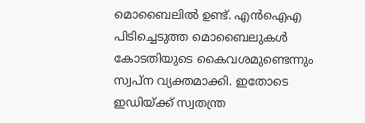മൊബൈലില്‍ ഉണ്ട്. എന്‍ഐഎ പിടിച്ചെടുത്ത മൊബൈലുകള്‍ കോടതിയുടെ കൈവശമുണ്ടെന്നും സ്വപ്ന വ്യക്തമാക്കി. ഇതോടെ ഇഡിയ്ക്ക് സ്വതന്ത്ര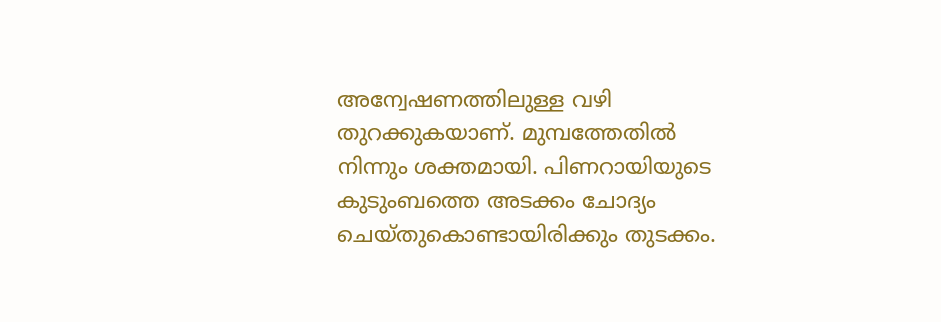അന്വേഷണത്തിലുള്ള വഴി തുറക്കുകയാണ്. മുമ്പത്തേതില്‍ നിന്നും ശക്തമായി. പിണറായിയുടെ കുടുംബത്തെ അടക്കം ചോദ്യം ചെയ്തുകൊണ്ടായിരിക്കും തുടക്കം.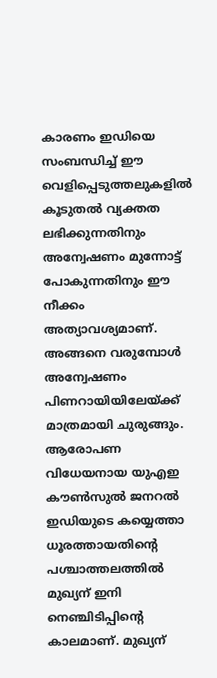കാരണം ഇഡിയെ സംബന്ധിച്ച് ഈ വെളിപ്പെടുത്തലുകളില്‍ കൂടുതല്‍ വ്യക്തത ലഭിക്കുന്നതിനും അന്വേഷണം മുന്നോട്ട് പോകുന്നതിനും ഈ നീക്കം അത്യാവശ്യമാണ്. അങ്ങനെ വരുമ്പോള്‍ അന്വേഷണം പിണറായിയിലേയ്ക്ക് മാത്രമായി ചുരുങ്ങും. ആരോപണ വിധേയനായ യുഎഇ കൗണ്‍സുല്‍ ജനറല്‍ ഇഡിയുടെ കയ്യെത്താ ധൂരത്തായതിന്റെ പശ്ചാത്തലത്തില്‍ മുഖ്യന് ഇനി നെഞ്ചിടിപ്പിന്റെ കാലമാണ്. മുഖ്യന്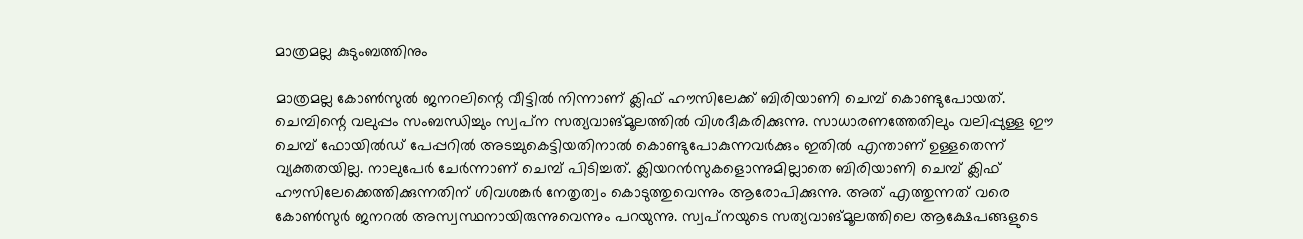മാത്രമല്ല കുടുംബത്തിനും

മാത്രമല്ല കോണ്‍സുല്‍ ജനറലിന്റെ വീട്ടില്‍ നിന്നാണ് ക്ലിഫ് ഹൗസിലേക്ക് ബിരിയാണി ചെമ്പ് കൊണ്ടുപോയത്. ചെമ്പിന്റെ വലുപ്പം സംബന്ധിച്ചും സ്വപ്‌ന സത്യവാങ്മൂലത്തില്‍ വിശദീകരിക്കുന്നു. സാധാരണത്തേതിലും വലിപ്പുള്ള ഈ ചെമ്പ് ഫോയില്‍ഡ് പേപ്പറില്‍ അടച്ചുകെട്ടിയതിനാല്‍ കൊണ്ടുപോകുന്നവര്‍ക്കും ഇതില്‍ എന്താണ് ഉള്ളതെന്ന് വ്യക്തതയില്ല. നാലുപേര്‍ ചേര്‍ന്നാണ് ചെമ്പ് പിടിച്ചത്. ക്ലിയറന്‍സുകളൊന്നുമില്ലാതെ ബിരിയാണി ചെമ്പ് ക്ലിഫ് ഹൗസിലേക്കെത്തിക്കുന്നതിന് ശിവശങ്കര്‍ നേതൃത്വം കൊടുത്തുവെന്നും ആരോപിക്കുന്നു. അത് എത്തുന്നത് വരെ കോണ്‍സുര്‍ ജനറല്‍ അസ്വസ്ഥനായിരുന്നുവെന്നും പറയുന്നു. സ്വപ്‌നയുടെ സത്യവാങ്മൂലത്തിലെ ആക്ഷേപങ്ങളുടെ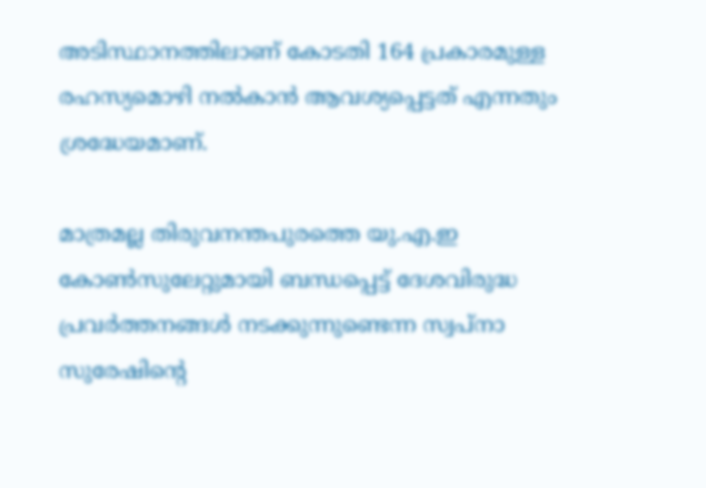അടിസ്ഥാനത്തിലാണ് കോടതി 164 പ്രകാരമുള്ള രഹസ്യമൊഴി നല്‍കാന്‍ ആവശ്യപ്പെട്ടത് എന്നതും ശ്രദ്ധേയമാണ്.

മാത്രമല്ല തിരുവനന്തപുരത്തെ യു.എ.ഇ കോണ്‍സുലേറ്റുമായി ബന്ധപ്പെട്ട് ദേശവിരുദ്ധ പ്രവര്‍ത്തനങ്ങള്‍ നടക്കുന്നുണ്ടെന്ന സ്വപ്നാ സുരേഷിന്റെ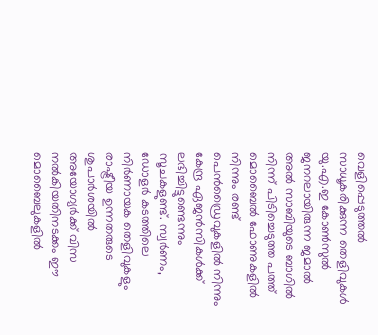വെളിപ്പെടുത്തല്‍ സാധൂകരിക്കുന്ന തെളിവുകള്‍ യു.എ.ഇ കോണ്‍സുല്‍ ജനറലായിരുന്ന ജമാല്‍ അല്‍ സാബിയുടെ ബാഗില്‍ നിന്ന് പിടിച്ചെടുത്ത പത്ത് മൊബൈല്‍ ഫോണുകളില്‍ നിന്നും രണ്ട് പെന്‍ഡ്രൈവുകളില്‍ നിന്നും കേന്ദ്ര ഏജന്‍സികള്‍ക്ക് ലഭിച്ചിട്ടുണ്ടെന്നും സൂചകളുണ്ട്. സ്വര്‍ണം, ഡോളര്‍ കടത്തിലെ നിര്‍ണായക തെളിവുകളും രാഷ്ട്രീയ ഉന്നതരുടെ ശുപാര്‍ശയില്‍ അയോഗ്യര്‍ക്ക് വിസ നല്‍കിയതിനടക്കം ഈ മൊബൈലുകളില്‍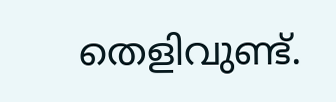തെളിവുണ്ട്.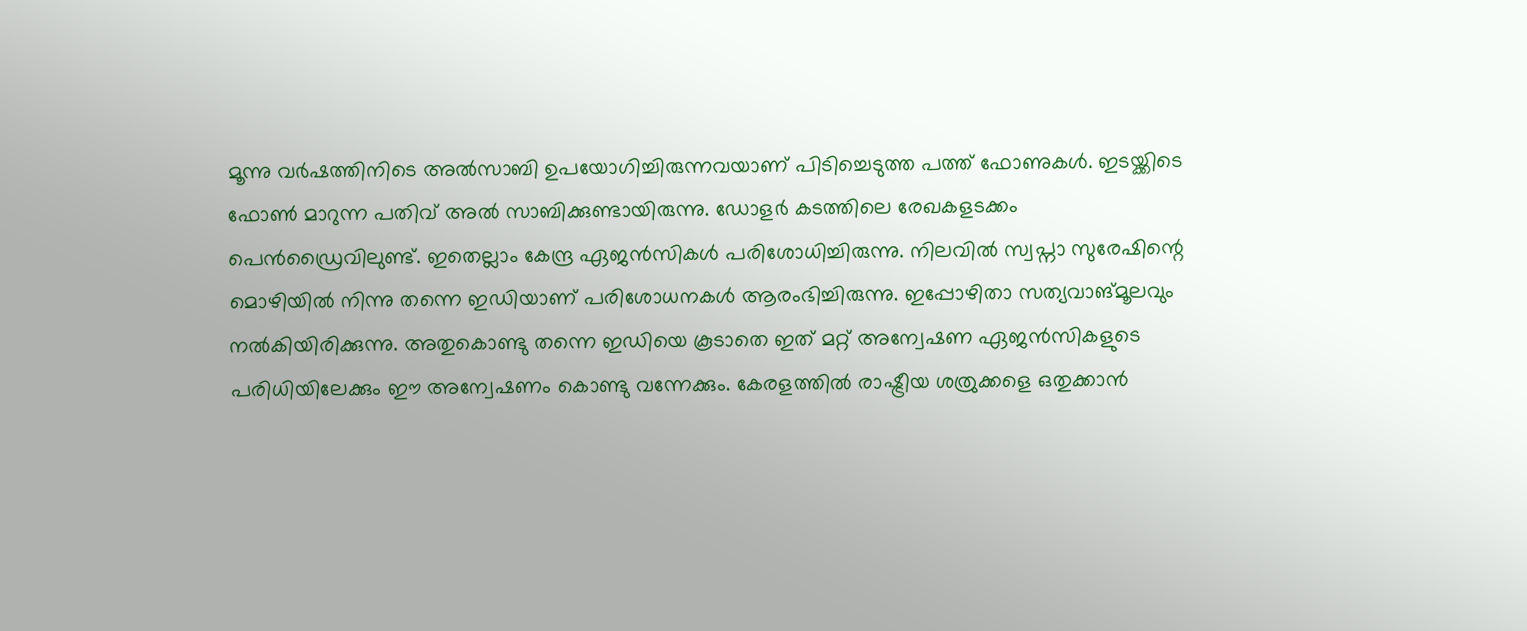മൂന്നു വര്‍ഷത്തിനിടെ അല്‍സാബി ഉപയോഗിച്ചിരുന്നവയാണ് പിടിച്ചെടുത്ത പത്ത് ഫോണുകള്‍. ഇടയ്ക്കിടെ ഫോണ്‍ മാറുന്ന പതിവ് അല്‍ സാബിക്കുണ്ടായിരുന്നു. ഡോളര്‍ കടത്തിലെ രേഖകളടക്കം പെന്‍ഡ്രൈവിലുണ്ട്. ഇതെല്ലാം കേന്ദ്ര ഏജന്‍സികള്‍ പരിശോധിച്ചിരുന്നു. നിലവില്‍ സ്വപ്നാ സുരേഷിന്റെ മൊഴിയില്‍ നിന്നു തന്നെ ഇഡിയാണ് പരിശോധനകള്‍ ആരംഭിച്ചിരുന്നു. ഇപ്പോഴിതാ സത്യവാങ്മൂലവും നല്‍കിയിരിക്കുന്നു. അതുകൊണ്ടു തന്നെ ഇഡിയെ കൂടാതെ ഇത് മറ്റ് അന്വേഷണ ഏജന്‍സികളുടെ പരിധിയിലേക്കും ഈ അന്വേഷണം കൊണ്ടു വന്നേക്കും. കേരളത്തില്‍ രാഷ്ട്രീയ ശത്രുക്കളെ ഒതുക്കാന്‍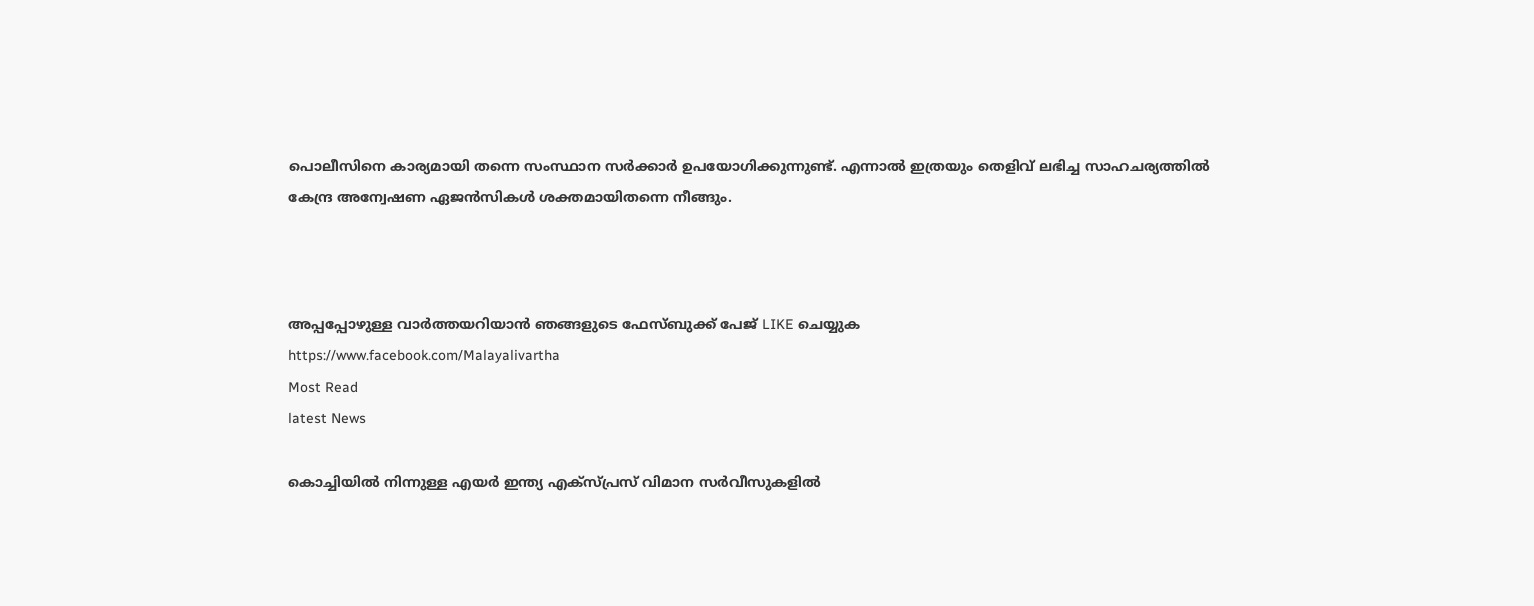പൊലീസിനെ കാര്യമായി തന്നെ സംസ്ഥാന സര്‍ക്കാര്‍ ഉപയോഗിക്കുന്നുണ്ട്. എന്നാല്‍ ഇത്രയും തെളിവ് ലഭിച്ച സാഹചര്യത്തില്‍ കേന്ദ്ര അന്വേഷണ ഏജന്‍സികള്‍ ശക്തമായിതന്നെ നീങ്ങും.



അപ്പപ്പോഴുള്ള വാര്‍ത്തയറിയാന്‍ ഞങ്ങളുടെ ഫേസ്‌ബുക്ക്‌ പേജ് LIKE ചെയ്യുക
https://www.facebook.com/Malayalivartha
Most Read
latest News

കൊച്ചിയില്‍ നിന്നുള്ള എയര്‍ ഇന്ത്യ എക്‌സ്പ്രസ് വിമാന സര്‍വീസുകളില്‍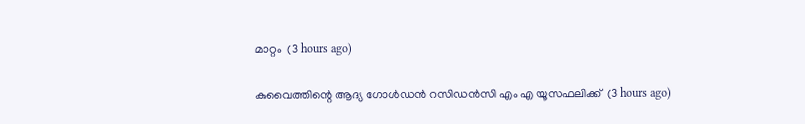മാറ്റം  (3 hours ago)

കുവൈത്തിന്റെ ആദ്യ ഗോള്‍ഡന്‍ റസിഡന്‍സി എം എ യൂസഫലിക്ക്  (3 hours ago)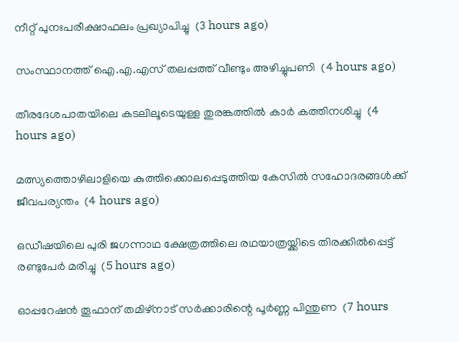നീറ്റ് പുനഃപരീക്ഷാഫലം പ്രഖ്യാപിച്ചു  (3 hours ago)

സംസ്ഥാനത്ത് ഐ.എ.എസ് തലപ്പത്ത് വീണ്ടും അഴിച്ചുപണി  (4 hours ago)

തീരദേശപാതയിലെ കടലിലൂടെയുള്ള തുരങ്കത്തില്‍ കാര്‍ കത്തിനശിച്ചു  (4 hours ago)

മത്സ്യത്തൊഴിലാളിയെ കുത്തിക്കൊലപ്പെടുത്തിയ കേസില്‍ സഹോദരങ്ങള്‍ക്ക് ജീവപര്യന്തം  (4 hours ago)

ഒഡീഷയിലെ പുരി ജഗന്നാഥ ക്ഷേത്രത്തിലെ രഥയാത്രയ്ക്കിടെ തിരക്കില്‍പ്പെട്ട് രണ്ടുപേര്‍ മരിച്ചു  (5 hours ago)

ഓപ്പറേഷന്‍ തൂഫാന് തമിഴ്‌നാട് സര്‍ക്കാരിന്റെ പൂര്‍ണ്ണ പിന്തുണ  (7 hours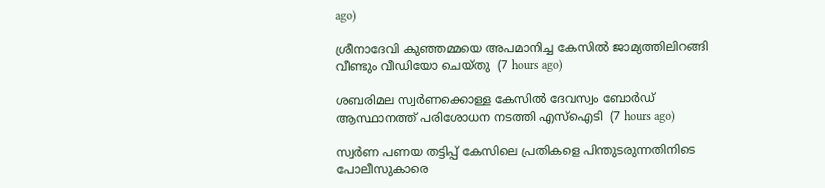ago)

ശ്രീനാദേവി കുഞ്ഞമ്മയെ അപമാനിച്ച കേസില്‍ ജാമ്യത്തിലിറങ്ങി വീണ്ടും വീഡിയോ ചെയ്തു  (7 hours ago)

ശബരിമല സ്വര്‍ണക്കൊള്ള കേസില്‍ ദേവസ്വം ബോര്‍ഡ് ആസ്ഥാനത്ത് പരിശോധന നടത്തി എസ്‌ഐടി  (7 hours ago)

സ്വർണ പണയ തട്ടിപ്പ് കേസിലെ പ്രതികളെ പിന്തുടരുന്നതിനിടെ പോലീസുകാരെ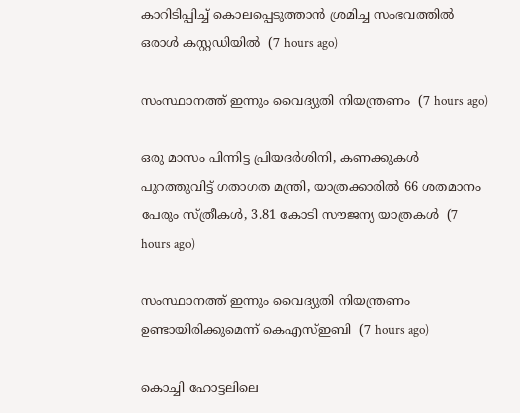കാറിടിപ്പിച്ച് കൊലപ്പെടുത്താൻ ശ്രമിച്ച സംഭവത്തിൽ ഒരാൾ കസ്റ്റഡിയിൽ  (7 hours ago)

സംസ്ഥാനത്ത് ഇന്നും വൈദ്യുതി നിയന്ത്രണം  (7 hours ago)

ഒരു മാസം പിന്നിട്ട പ്രിയദര്‍ശിനി, കണക്കുകൾ പുറത്തുവിട്ട് ഗതാഗത മന്ത്രി, യാത്രക്കാരിൽ 66 ശതമാനം പേരും സ്ത്രീകൾ, 3.81 കോടി സൗജന്യ യാത്രകൾ  (7 hours ago)

സംസ്ഥാനത്ത് ഇന്നും വൈദ്യുതി നിയന്ത്രണം ഉണ്ടായിരിക്കുമെന്ന് കെഎസ്ഇബി  (7 hours ago)

കൊച്ചി ഹോട്ടലിലെ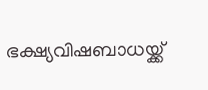ഭക്ഷ്യവിഷബാധയ്ക്ക്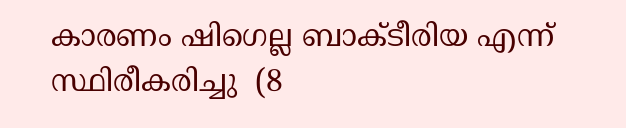കാരണം ഷിഗെല്ല ബാക്ടീരിയ എന്ന് സ്ഥിരീകരിച്ചു  (8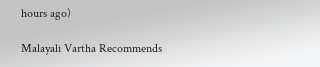hours ago)

Malayali Vartha Recommends